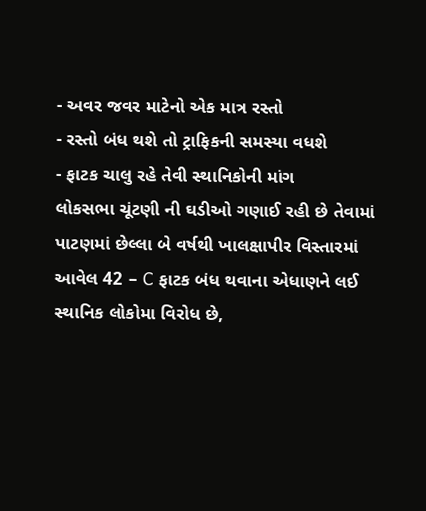- અવર જવર માટેનો એક માત્ર રસ્તો
- રસ્તો બંધ થશે તો ટ્રાફિકની સમસ્યા વધશે
- ફાટક ચાલુ રહે તેવી સ્થાનિકોની માંગ
લોકસભા ચૂંટણી ની ઘડીઓ ગણાઈ રહી છે તેવામાં પાટણમાં છેલ્લા બે વર્ષથી ખાલક્ષાપીર વિસ્તારમાં આવેલ 42 – C ફાટક બંધ થવાના એધાણને લઈ સ્થાનિક લોકોમા વિરોધ છે,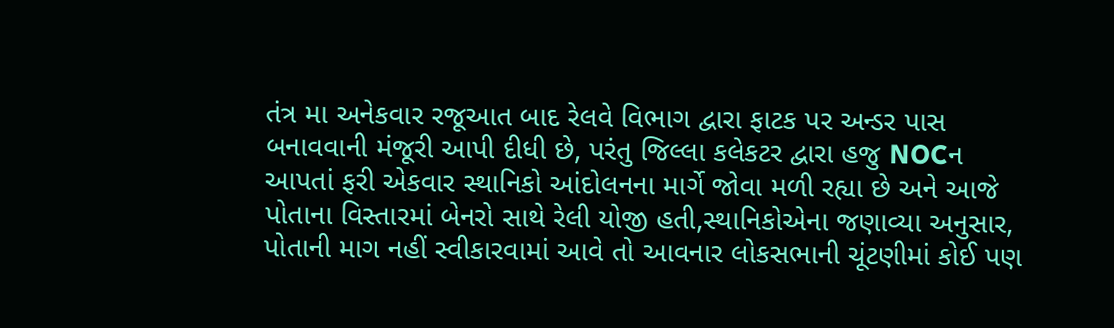તંત્ર મા અનેકવાર રજૂઆત બાદ રેલવે વિભાગ દ્વારા ફાટક પર અન્ડર પાસ બનાવવાની મંજૂરી આપી દીધી છે, પરંતુ જિલ્લા કલેકટર દ્વારા હજુ NOCન આપતાં ફરી એકવાર સ્થાનિકો આંદોલનના માર્ગે જોવા મળી રહ્યા છે અને આજે પોતાના વિસ્તારમાં બેનરો સાથે રેલી યોજી હતી,સ્થાનિકોએના જણાવ્યા અનુસાર, પોતાની માગ નહીં સ્વીકારવામાં આવે તો આવનાર લોકસભાની ચૂંટણીમાં કોઈ પણ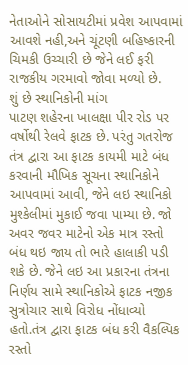નેતાઓને સોસાયટીમાં પ્રવેશ આપવામાં આવશે નહી,અને ચૂંટણી બહિષ્કારની ચિમકી ઉચ્ચારી છે જેને લઈ ફરી રાજકીય ગરમાવો જોવા મળ્યો છે.
શું છે સ્થાનિકોની માંગ
પાટણ શહેરના ખાલક્ષા પીર રોડ પર વર્ષોથી રેલવે ફાટક છે. પરંતુ ગતરોજ તંત્ર દ્વારા આ ફાટક કાયમી માટે બંધ કરવાની મૌખિક સૂચના સ્થાનિકોને આપવામાં આવી, જેને લઇ સ્થાનિકો મુશ્કેલીમાં મુકાઈ જવા પામ્યા છે. જો અવર જવર માટેનો એક માત્ર રસ્તો બંધ થઇ જાય તો ભારે હાલાકી પડી શકે છે. જેને લઇ આ પ્રકારના તંત્રના નિર્ણય સામે સ્થાનિકોએ ફાટક નજીક સુત્રોચાર સાથે વિરોધ નોંધાવ્યો હતો.તંત્ર દ્વારા ફાટક બંધ કરી વૈકલ્પિક રસ્તો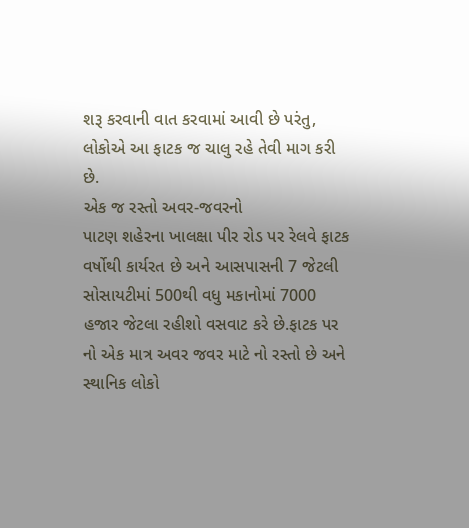શરૂ કરવાની વાત કરવામાં આવી છે પરંતુ, લોકોએ આ ફાટક જ ચાલુ રહે તેવી માગ કરી છે.
એક જ રસ્તો અવર-જવરનો
પાટણ શહેરના ખાલક્ષા પીર રોડ પર રેલવે ફાટક વર્ષોથી કાર્યરત છે અને આસપાસની 7 જેટલી સોસાયટીમાં 500થી વધુ મકાનોમાં 7000 હજાર જેટલા રહીશો વસવાટ કરે છે.ફાટક પર નો એક માત્ર અવર જવર માટે નો રસ્તો છે અને સ્થાનિક લોકો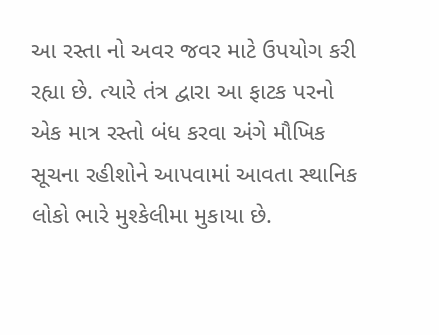આ રસ્તા નો અવર જવર માટે ઉપયોગ કરી રહ્યા છે. ત્યારે તંત્ર દ્વારા આ ફાટક પરનો એક માત્ર રસ્તો બંધ કરવા અંગે મૌખિક સૂચના રહીશોને આપવામાં આવતા સ્થાનિક લોકો ભારે મુશ્કેલીમા મુકાયા છે.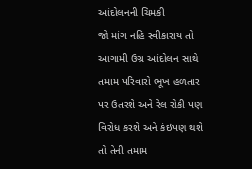આંદોલનની ચિમકી
જો માંગ નહિ સ્વીકારાય તો આગામી ઉગ્ર આંદોલન સાથે તમામ પરિવારો ભૂખ હળતાર પર ઉતરશે અને રેલ રોકી પણ વિરોધ કરશે અને કંઇપણ થશે તો તેની તમામ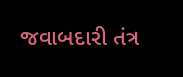જવાબદારી તંત્ર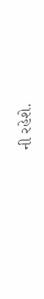ની રહેશે.